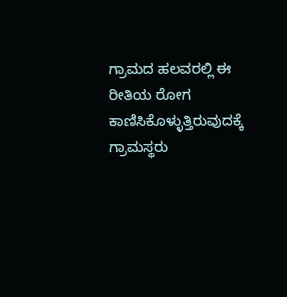ಗ್ರಾಮದ ಹಲವರಲ್ಲಿ ಈ ರೀತಿಯ ರೋಗ ಕಾಣಿಸಿಕೊಳ್ಳುತ್ತಿರುವುದಕ್ಕೆ ಗ್ರಾಮಸ್ಥರು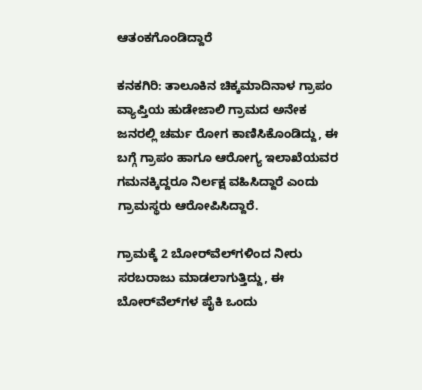ಆತಂಕಗೊಂಡಿದ್ದಾರೆ

ಕನಕಗಿರಿ: ತಾಲೂಕಿನ ಚಿಕ್ಕಮಾದಿನಾಳ ಗ್ರಾಪಂ ವ್ಯಾಪ್ತಿಯ ಹುಡೇಜಾಲಿ ಗ್ರಾಮದ ಅನೇಕ ಜನರಲ್ಲಿ ಚರ್ಮ ರೋಗ ಕಾಣಿಸಿಕೊಂಡಿದ್ದು, ಈ ಬಗ್ಗೆ ಗ್ರಾಪಂ ಹಾಗೂ ಆರೋಗ್ಯ ಇಲಾಖೆಯವರ ಗಮನಕ್ಕಿದ್ದರೂ ನಿರ್ಲಕ್ಷ ವಹಿಸಿದ್ದಾರೆ ಎಂದು ಗ್ರಾಮಸ್ಥರು ಆರೋಪಿಸಿದ್ದಾರೆ.

ಗ್ರಾಮಕ್ಕೆ 2 ಬೋರ್‌ವೆಲ್‌ಗಳಿಂದ ನೀರು ಸರಬರಾಜು ಮಾಡಲಾಗುತ್ತಿದ್ದು, ಈ ಬೋರ್‌ವೆಲ್‌ಗಳ ಪೈಕಿ ಒಂದು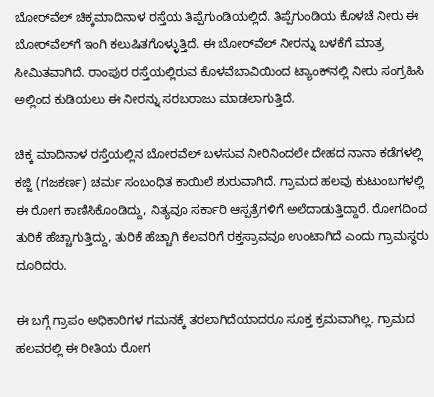ಬೋರ್‌ವೆಲ್ ಚಿಕ್ಕಮಾದಿನಾಳ ರಸ್ತೆಯ ತಿಪ್ಪೆಗುಂಡಿಯಲ್ಲಿದೆ. ತಿಪ್ಪೆಗುಂಡಿಯ ಕೊಳಚೆ ನೀರು ಈ ಬೋರ್‌ವೆಲ್‌ಗೆ ಇಂಗಿ ಕಲುಷಿತಗೊಳ್ಳುತ್ತಿದೆ. ಈ ಬೋರ್‌ವೆಲ್‌ ನೀರನ್ನು ಬಳಕೆಗೆ ಮಾತ್ರ ಸೀಮಿತವಾಗಿದೆ. ರಾಂಪುರ ರಸ್ತೆಯಲ್ಲಿರುವ ಕೊಳವೆಬಾವಿಯಿಂದ ಟ್ಯಾಂಕ್‌ನಲ್ಲಿ ನೀರು ಸಂಗ್ರಹಿಸಿ ಅಲ್ಲಿಂದ ಕುಡಿಯಲು ಈ ನೀರನ್ನು ಸರಬರಾಜು ಮಾಡಲಾಗುತ್ತಿದೆ.

ಚಿಕ್ಕ ಮಾದಿನಾಳ ರಸ್ತೆಯಲ್ಲಿನ ಬೋರವೆಲ್ ಬಳಸುವ ನೀರಿನಿಂದಲೇ ದೇಹದ ನಾನಾ ಕಡೆಗಳಲ್ಲಿ ಕಜ್ಜಿ (ಗಜಕರ್ಣ) ಚರ್ಮ ಸಂಬಂಧಿತ ಕಾಯಿಲೆ ಶುರುವಾಗಿದೆ. ಗ್ರಾಮದ ಹಲವು ಕುಟುಂಬಗಳಲ್ಲಿ ಈ ರೋಗ ಕಾಣಿಸಿಕೊಂಡಿದ್ದು, ನಿತ್ಯವೂ ಸರ್ಕಾರಿ ಆಸ್ಪತ್ರೆಗಳಿಗೆ ಅಲೆದಾಡುತ್ತಿದ್ದಾರೆ. ರೋಗದಿಂದ ತುರಿಕೆ ಹೆಚ್ಚಾಗುತ್ತಿದ್ದು, ತುರಿಕೆ ಹೆಚ್ಚಾಗಿ ಕೆಲವರಿಗೆ ರಕ್ತಸ್ರಾವವೂ ಉಂಟಾಗಿದೆ ಎಂದು ಗ್ರಾಮಸ್ಥರು ದೂರಿದರು.

ಈ ಬಗ್ಗೆ ಗ್ರಾಪಂ ಅಧಿಕಾರಿಗಳ ಗಮನಕ್ಕೆ ತರಲಾಗಿದೆಯಾದರೂ ಸೂಕ್ತ ಕ್ರಮವಾಗಿಲ್ಲ. ಗ್ರಾಮದ ಹಲವರಲ್ಲಿ ಈ ರೀತಿಯ ರೋಗ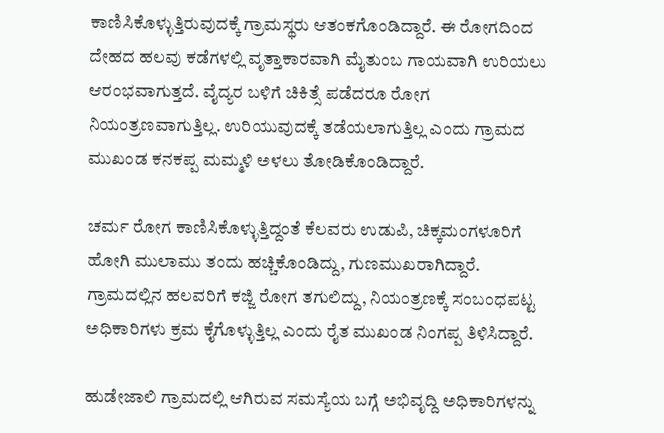ಕಾಣಿಸಿಕೊಳ್ಳುತ್ತಿರುವುದಕ್ಕೆ ಗ್ರಾಮಸ್ಥರು ಆತಂಕಗೊಂಡಿದ್ದಾರೆ. ಈ ರೋಗದಿಂದ ದೇಹದ ಹಲವು ಕಡೆಗಳಲ್ಲಿ ವೃತ್ತಾಕಾರವಾಗಿ ಮೈತುಂಬ ಗಾಯವಾಗಿ ಉರಿಯಲು ಆರಂಭವಾಗುತ್ತದೆ. ವೈದ್ಯರ ಬಳಿಗೆ ಚಿಕಿತ್ಸೆ ಪಡೆದರೂ ರೋಗ ನಿಯಂತ್ರಣವಾಗುತ್ತಿಲ್ಲ. ಉರಿಯುವುದಕ್ಕೆ ತಡೆಯಲಾಗುತ್ತಿಲ್ಲ ಎಂದು ಗ್ರಾಮದ ಮುಖಂಡ ಕನಕಪ್ಪ ಮಮ್ಮಳಿ ಅಳಲು ತೋಡಿಕೊಂಡಿದ್ದಾರೆ.

ಚರ್ಮ ರೋಗ ಕಾಣಿಸಿಕೊಳ್ಳುತ್ತಿದ್ದಂತೆ ಕೆಲವರು ಉಡುಪಿ, ಚಿಕ್ಕಮಂಗಳೂರಿಗೆ ಹೋಗಿ ಮುಲಾಮು ತಂದು ಹಚ್ಚಿಕೊಂಡಿದ್ದು, ಗುಣಮುಖರಾಗಿದ್ದಾರೆ. ಗ್ರಾಮದಲ್ಲಿನ ಹಲವರಿಗೆ ಕಜ್ಜಿ ರೋಗ ತಗುಲಿದ್ದು, ನಿಯಂತ್ರಣಕ್ಕೆ ಸಂಬಂಧಪಟ್ಟ ಅಧಿಕಾರಿಗಳು ಕ್ರಮ ಕೈಗೊಳ್ಳುತ್ತಿಲ್ಲ ಎಂದು ರೈತ ಮುಖಂಡ ನಿಂಗಪ್ಪ ತಿಳಿಸಿದ್ದಾರೆ.

ಹುಡೇಜಾಲಿ ಗ್ರಾಮದಲ್ಲಿ ಆಗಿರುವ ಸಮಸ್ಯೆಯ ಬಗ್ಗೆ ಅಭಿವೃದ್ದಿ ಅಧಿಕಾರಿಗಳನ್ನು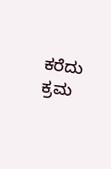ಕರೆದು ಕ್ರಮ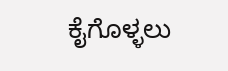ಕೈಗೊಳ್ಳಲು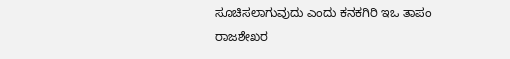ಸೂಚಿಸಲಾಗುವುದು ಎಂದು ಕನಕಗಿರಿ ಇಒ ತಾಪಂ ರಾಜಶೇಖರ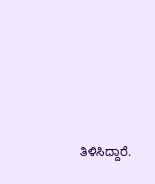ತಿಳಿಸಿದ್ದಾರೆ.